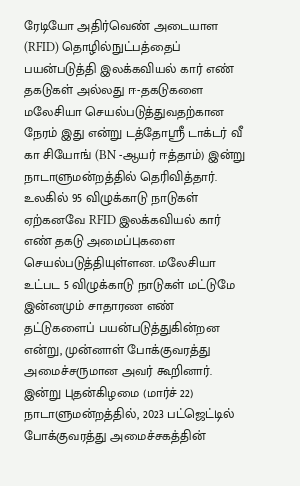ரேடியோ அதிர்வெண் அடையாள (RFID) தொழில்நுட்பத்தைப் பயன்படுத்தி இலக்கவியல் கார் எண் தகடுகள் அல்லது ஈ-தகடுகளை மலேசியா செயல்படுத்துவதற்கான நேரம் இது என்று டத்தோஸ்ரீ டாக்டர் வீ கா சியோங் (BN -ஆயர் ஈத்தாம்) இன்று நாடாளுமன்றத்தில் தெரிவித்தார்.
உலகில் 95 விழுக்காடு நாடுகள் ஏற்கனவே RFID இலக்கவியல் கார் எண் தகடு அமைப்புகளை செயல்படுத்தியுள்ளன. மலேசியா உட்பட 5 விழுக்காடு நாடுகள் மட்டுமே இன்னமும் சாதாரண எண் தட்டுகளைப் பயன்படுத்துகின்றன என்று, முன்னாள் போக்குவரத்து அமைச்சருமான அவர் கூறினார்.
இன்று புதன்கிழமை (மார்ச் 22) நாடாளுமன்றத்தில், 2023 பட்ஜெட்டில் போக்குவரத்து அமைச்சகத்தின்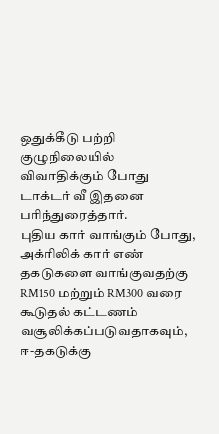ஒதுக்கீடு பற்றி குழுநிலையில் விவாதிக்கும் போது டாக்டர் வீ இதனை பரிந்துரைத்தார்.
புதிய கார் வாங்கும் போது, அக்ரிலிக் கார் எண் தகடுகளை வாங்குவதற்கு RM150 மற்றும் RM300 வரை கூடுதல் கட்டணம் வசூலிக்கப்படுவதாகவும், ஈ-தகடுக்கு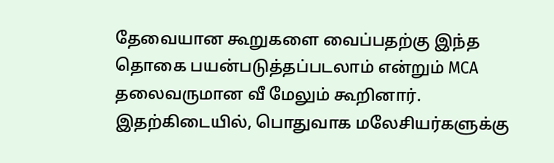தேவையான கூறுகளை வைப்பதற்கு இந்த தொகை பயன்படுத்தப்படலாம் என்றும் MCA தலைவருமான வீ மேலும் கூறினார்.
இதற்கிடையில், பொதுவாக மலேசியர்களுக்கு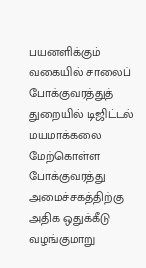பயனளிக்கும் வகையில் சாலைப் போக்குவரத்துத் துறையில் டிஜிட்டல் மயமாக்கலை மேற்கொள்ள போக்குவரத்து அமைச்சகத்திற்கு அதிக ஒதுக்கீடு வழங்குமாறு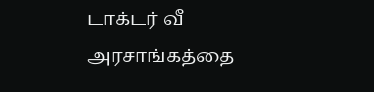டாக்டர் வீ அரசாங்கத்தை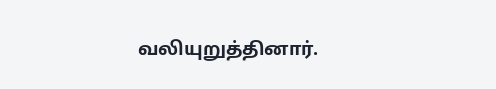வலியுறுத்தினார்.